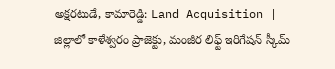అక్షరటుడే, కామారెడ్డి: Land Acquisition | జిల్లాలో కాళేశ్వరం ప్రాజెక్టు, మంజీర లిఫ్ట్ ఇరిగేషన్ స్కీమ్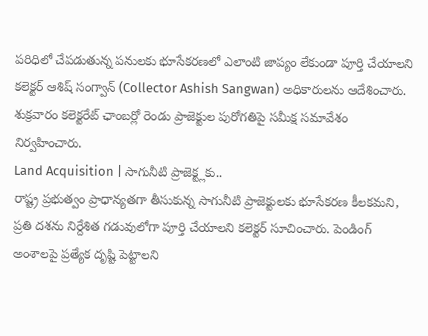పరిధిలో చేపడుతున్న పనులకు భూసేకరణలో ఎలాంటి జాప్యం లేకుండా పూర్తి చేయాలని కలెక్టర్ ఆశిష్ సంగ్వాన్ (Collector Ashish Sangwan) అధికారులను ఆదేశించారు. శుక్రవారం కలెక్టరేట్ ఛాంబర్లో రెండు ప్రాజెక్టుల పురోగతిపై సమీక్ష సమావేశం నిర్వహించారు.
Land Acquisition | సాగునీటి ప్రాజెక్ట్లకు..
రాష్ట్ర ప్రభుత్వం ప్రాధాన్యతగా తీసుకున్న సాగునీటి ప్రాజెక్టులకు భూసేకరణ కీలకమని, ప్రతి దశను నిర్దేశిత గడువులోగా పూర్తి చేయాలని కలెక్టర్ సూచించారు. పెండింగ్ అంశాలపై ప్రత్యేక దృష్టి పెట్టాలని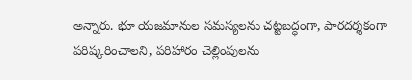అన్నారు. భూ యజమానుల సమస్యలను చట్టబద్ధంగా, పారదర్శకంగా పరిష్కరించాలని, పరిహారం చెల్లింపులను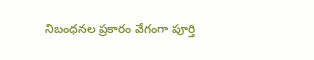నిబంధనల ప్రకారం వేగంగా పూర్తి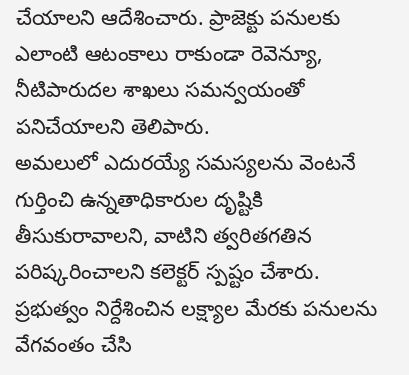చేయాలని ఆదేశించారు. ప్రాజెక్టు పనులకు ఎలాంటి ఆటంకాలు రాకుండా రెవెన్యూ, నీటిపారుదల శాఖలు సమన్వయంతో పనిచేయాలని తెలిపారు.
అమలులో ఎదురయ్యే సమస్యలను వెంటనే గుర్తించి ఉన్నతాధికారుల దృష్టికి తీసుకురావాలని, వాటిని త్వరితగతిన పరిష్కరించాలని కలెక్టర్ స్పష్టం చేశారు. ప్రభుత్వం నిర్దేశించిన లక్ష్యాల మేరకు పనులను వేగవంతం చేసి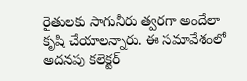రైతులకు సాగునీరు త్వరగా అందేలా కృషి చేయాలన్నారు. ఈ సమావేశంలో అదనపు కలెక్టర్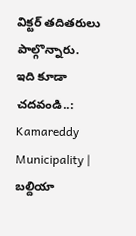విక్టర్ తదితరులు పాల్గొన్నారు.
ఇది కూడా చదవండి..: Kamareddy Municipality | బల్దియా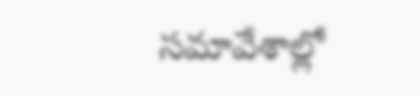సమావేశాల్లో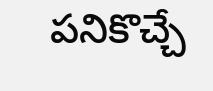పనికొచ్చే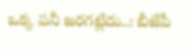ఒక్క పనీ జరగట్లేదు..: బీజేపీ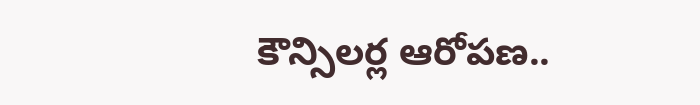కౌన్సిలర్ల ఆరోపణ..